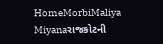HomeMorbiMaliya Miyanaરાજકોટની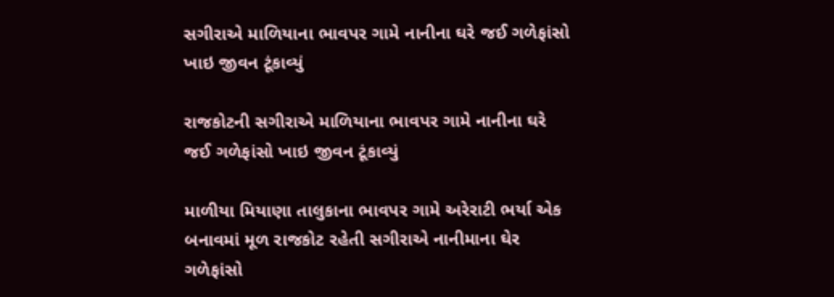સગીરાએ માળિયાના ભાવપર ગામે નાનીના ઘરે જઈ ગળેફાંસો ખાઇ જીવન ટૂંકાવ્યું

રાજકોટની સગીરાએ માળિયાના ભાવપર ગામે નાનીના ઘરે જઈ ગળેફાંસો ખાઇ જીવન ટૂંકાવ્યું

માળીયા મિયાણા તાલુકાના ભાવપર ગામે અરેરાટી ભર્યા એક બનાવમાં મૂળ રાજકોટ રહેતી સગીરાએ નાનીમાના ઘેર ગળેફાંસો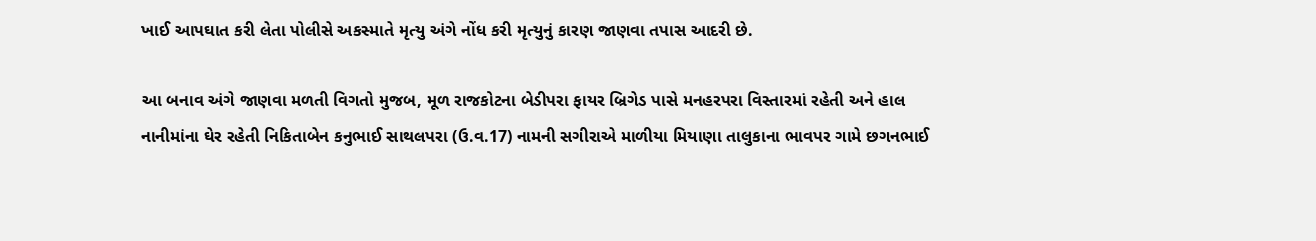ખાઈ આપઘાત કરી લેતા પોલીસે અકસ્માતે મૃત્યુ અંગે નોંધ કરી મૃત્યુનું કારણ જાણવા તપાસ આદરી છે.

આ બનાવ અંગે જાણવા મળતી વિગતો મુજબ, મૂળ રાજકોટના બેડીપરા ફાયર બ્રિગેડ પાસે મનહરપરા વિસ્તારમાં રહેતી અને હાલ નાનીમાંના ઘેર રહેતી નિકિતાબેન કનુભાઈ સાથલપરા (ઉ.વ.17) નામની સગીરાએ માળીયા મિયાણા તાલુકાના ભાવપર ગામે છગનભાઈ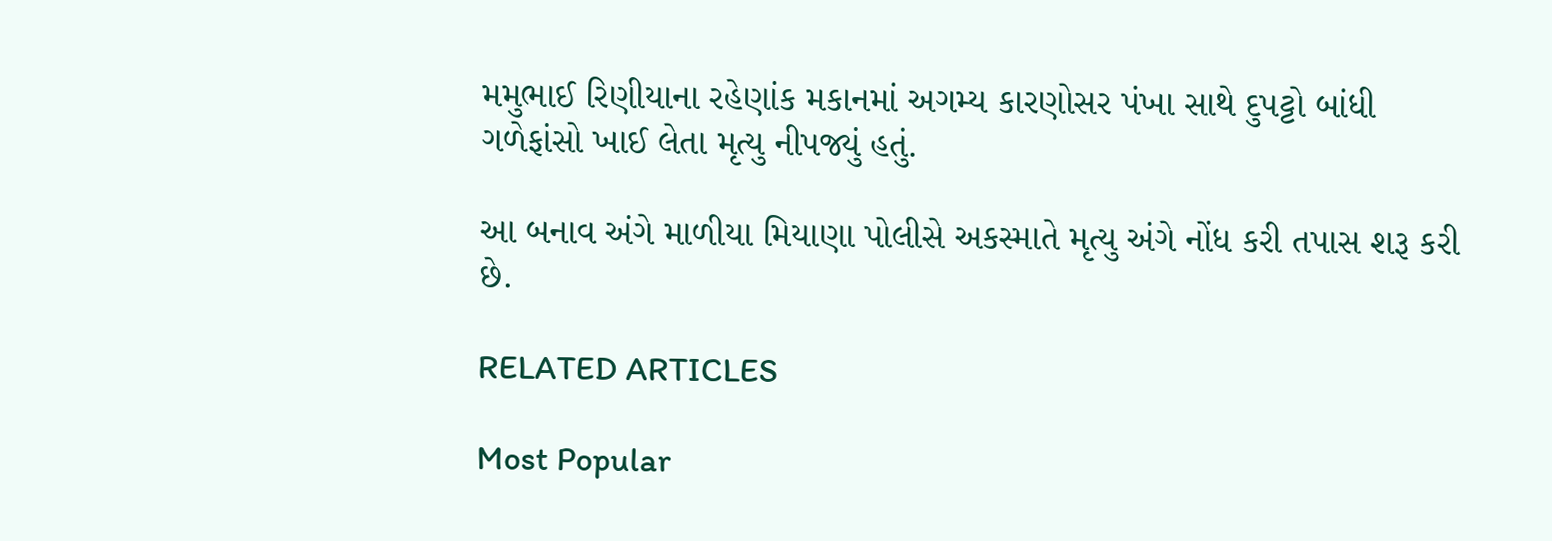મમુભાઈ રિણીયાના રહેણાંક મકાનમાં અગમ્ય કારણોસર પંખા સાથે દુપટ્ટો બાંધી ગળેફાંસો ખાઈ લેતા મૃત્યુ નીપજ્યું હતું.

આ બનાવ અંગે માળીયા મિયાણા પોલીસે અકસ્માતે મૃત્યુ અંગે નોંધ કરી તપાસ શરૂ કરી છે.

RELATED ARTICLES

Most Popular